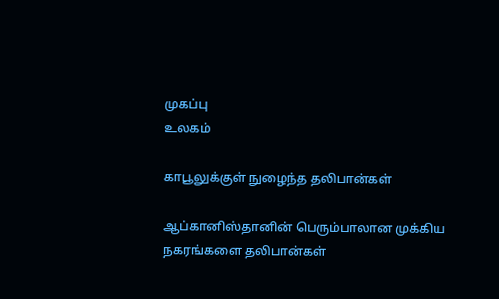முகப்பு
உலகம்

காபூலுக்குள் நுழைந்த தலிபான்கள்

ஆப்கானிஸ்தானின் பெரும்பாலான முக்கிய நகரங்களை தலிபான்கள்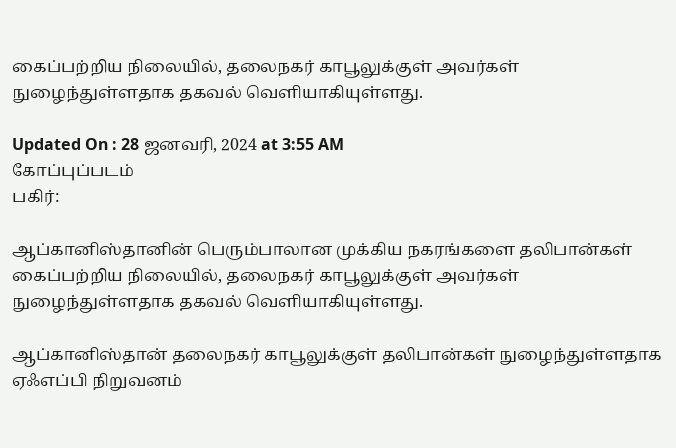கைப்பற்றிய நிலையில், தலைநகர் காபூலுக்குள் அவர்கள் நுழைந்துள்ளதாக தகவல் வெளியாகியுள்ளது.

Updated On : 28 ஜனவரி, 2024 at 3:55 AM
கோப்புப்படம்
பகிர்:

ஆப்கானிஸ்தானின் பெரும்பாலான முக்கிய நகரங்களை தலிபான்கள் கைப்பற்றிய நிலையில், தலைநகர் காபூலுக்குள் அவர்கள் நுழைந்துள்ளதாக தகவல் வெளியாகியுள்ளது.

ஆப்கானிஸ்தான் தலைநகர் காபூலுக்குள் தலிபான்கள் நுழைந்துள்ளதாக ஏஃஎப்பி நிறுவனம்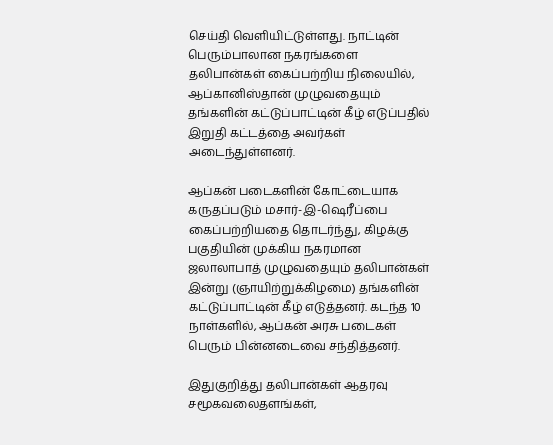செய்தி வெளியிட்டுள்ளது. நாட்டின் பெரும்பாலான நகரங்களை தலிபான்கள் கைப்பற்றிய நிலையில், ஆப்கானிஸ்தான் முழுவதையும் தங்களின் கட்டுப்பாட்டின் கீழ் எடுப்பதில் இறுதி கட்டத்தை அவர்கள் அடைந்துள்ளனர்.

ஆப்கன் படைகளின் கோட்டையாக கருதப்படும் மசார்-இ-ஷெரீப்பை கைப்பற்றியதை தொடர்ந்து, கிழக்கு பகுதியின் முக்கிய நகரமான ஜலாலாபாத் முழுவதையும் தலிபான்கள் இன்று (ஞாயிற்றுக்கிழமை) தங்களின் கட்டுப்பாட்டின் கீழ் எடுத்தனர். கடந்த 10 நாள்களில், ஆப்கன் அரசு படைகள் பெரும் பின்னடைவை சந்தித்தனர்.

இதுகுறித்து தலிபான்கள் ஆதரவு சமூகவலைதளங்கள்,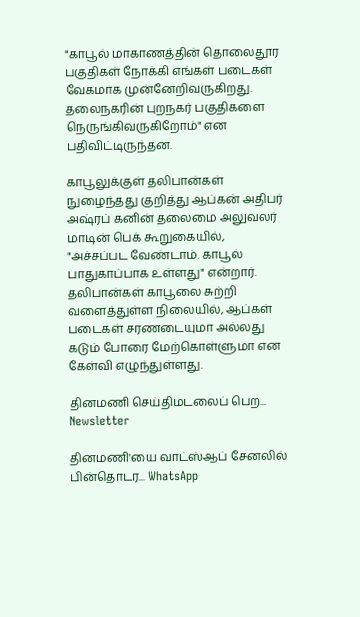"காபூல் மாகாணத்தின் தொலைதூர பகுதிகள் நோக்கி எங்கள் படைகள் வேகமாக முன்னேறிவருகிறது. தலைநகரின் புறநகர் பகுதிகளை நெருங்கிவருகிறோம்" என பதிவிட்டிருந்தன.

காபூலுக்குள் தலிபான்கள் நுழைந்தது குறித்து ஆப்கன் அதிபர் அஷ்ரப் கனின் தலைமை அலுவலர் மாடின் பெக் கூறுகையில், "அச்சப்பட வேண்டாம். காபூல் பாதுகாப்பாக உள்ளது" என்றார். தலிபான்கள் காபூலை சுற்றி வளைத்துள்ள நிலையில், ஆப்கள் படைகள் சரணடையுமா அல்லது கடும் போரை மேற்கொள்ளுமா என கேள்வி எழுந்துள்ளது.

தினமணி செய்திமடலைப் பெற... Newsletter

தினமணி'யை வாட்ஸ்ஆப் சேனலில் பின்தொடர... WhatsApp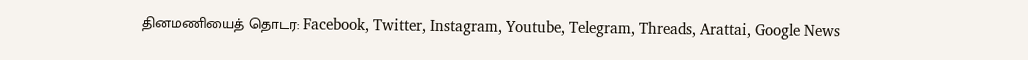தினமணியைத் தொடர: Facebook, Twitter, Instagram, Youtube, Telegram, Threads, Arattai, Google News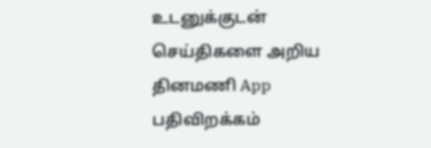உடனுக்குடன் செய்திகளை அறிய தினமணி App பதிவிறக்கம்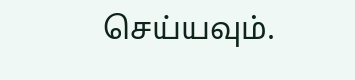செய்யவும்.